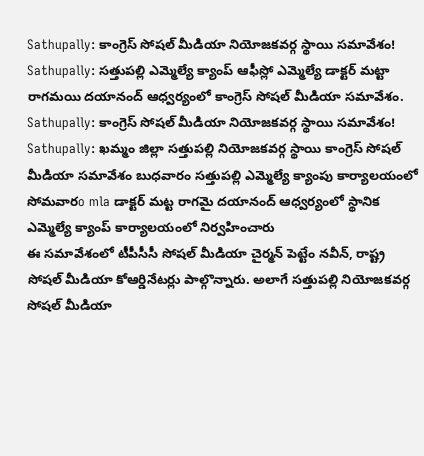Sathupally: కాంగ్రెస్ సోషల్ మీడియా నియోజకవర్గ స్థాయి సమావేశం!
Sathupally: సత్తుపల్లి ఎమ్మెల్యే క్యాంప్ ఆఫీస్లో ఎమ్మెల్యే డాక్టర్ మట్టా రాగమయి దయానంద్ ఆధ్వర్యంలో కాంగ్రెస్ సోషల్ మీడియా సమావేశం.
Sathupally: కాంగ్రెస్ సోషల్ మీడియా నియోజకవర్గ స్థాయి సమావేశం!
Sathupally: ఖమ్మం జిల్లా సత్తుపల్లి నియోజకవర్గ స్థాయి కాంగ్రెస్ సోషల్ మీడియా సమావేశం బుధవారం సత్తుపల్లి ఎమ్మెల్యే క్యాంపు కార్యాలయంలో సోమవారo mla డాక్టర్ మట్ట రాగమై దయానంద్ ఆధ్వర్యంలో స్థానిక ఎమ్మెల్యే క్యాంప్ కార్యాలయంలో నిర్వహించారు
ఈ సమావేశంలో టీపీసీసీ సోషల్ మీడియా చైర్మన్ పెట్టేం నవీన్, రాష్ట్ర సోషల్ మీడియా కోఆర్డినేటర్లు పాల్గొన్నారు. అలాగే సత్తుపల్లి నియోజకవర్గ సోషల్ మీడియా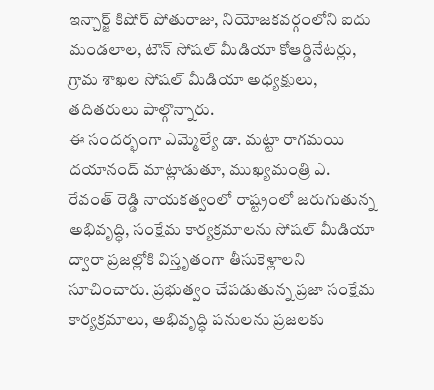ఇన్చార్జ్ కిషోర్ పోతురాజు, నియోజకవర్గంలోని ఐదు మండలాల, టౌన్ సోషల్ మీడియా కోఆర్డినేటర్లు, గ్రామ శాఖల సోషల్ మీడియా అధ్యక్షులు, తదితరులు పాల్గొన్నారు.
ఈ సందర్భంగా ఎమ్మెల్యే డా. మట్టా రాగమయి దయానంద్ మాట్లాడుతూ, ముఖ్యమంత్రి ఎ. రేవంత్ రెడ్డి నాయకత్వంలో రాష్ట్రంలో జరుగుతున్న అభివృద్ధి, సంక్షేమ కార్యక్రమాలను సోషల్ మీడియా ద్వారా ప్రజల్లోకి విస్తృతంగా తీసుకెళ్లాలని సూచించారు. ప్రభుత్వం చేపడుతున్న ప్రజా సంక్షేమ కార్యక్రమాలు, అభివృద్ధి పనులను ప్రజలకు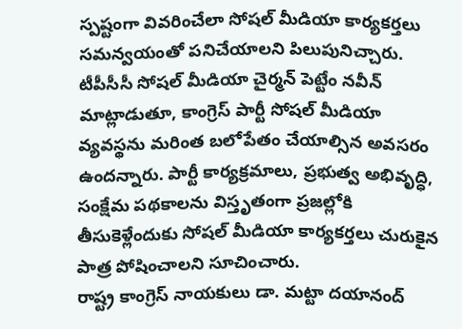స్పష్టంగా వివరించేలా సోషల్ మీడియా కార్యకర్తలు సమన్వయంతో పనిచేయాలని పిలుపునిచ్చారు.
టీపీసీసీ సోషల్ మీడియా చైర్మన్ పెట్టేం నవీన్ మాట్లాడుతూ, కాంగ్రెస్ పార్టీ సోషల్ మీడియా వ్యవస్థను మరింత బలోపేతం చేయాల్సిన అవసరం ఉందన్నారు. పార్టీ కార్యక్రమాలు, ప్రభుత్వ అభివృద్ధి, సంక్షేమ పథకాలను విస్తృతంగా ప్రజల్లోకి తీసుకెళ్లేందుకు సోషల్ మీడియా కార్యకర్తలు చురుకైన పాత్ర పోషించాలని సూచించారు.
రాష్ట్ర కాంగ్రెస్ నాయకులు డా. మట్టా దయానంద్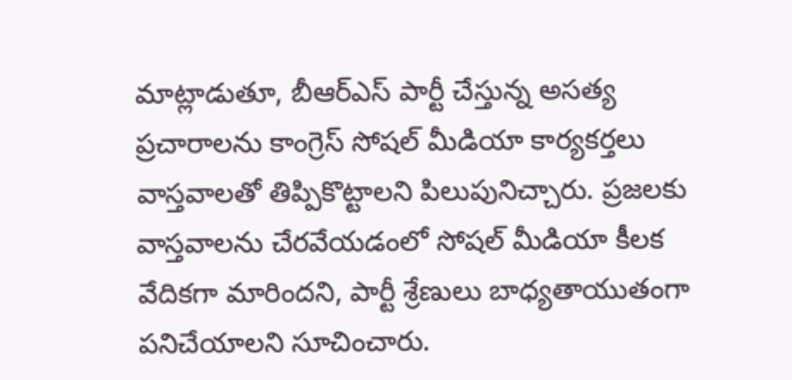మాట్లాడుతూ, బీఆర్ఎస్ పార్టీ చేస్తున్న అసత్య ప్రచారాలను కాంగ్రెస్ సోషల్ మీడియా కార్యకర్తలు వాస్తవాలతో తిప్పికొట్టాలని పిలుపునిచ్చారు. ప్రజలకు వాస్తవాలను చేరవేయడంలో సోషల్ మీడియా కీలక వేదికగా మారిందని, పార్టీ శ్రేణులు బాధ్యతాయుతంగా పనిచేయాలని సూచించారు.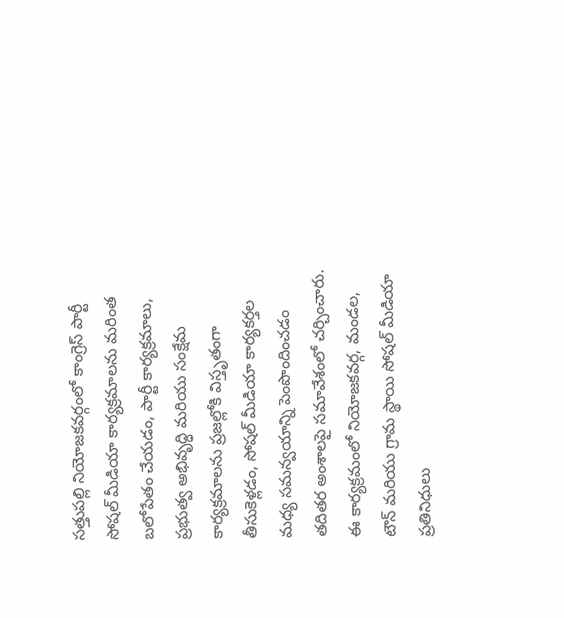సత్తుపల్లి నియోజకవర్గంలో కాంగ్రెస్ పార్టీ సోషల్ మీడియా కార్యక్రమాలను మరింత బలోపేతం చేయడం, పార్టీ కార్యక్రమాలు, ప్రభుత్వ అభివృద్ధి మరియు సంక్షేమ కార్యక్రమాలను ప్రజల్లోకి విస్తృతంగా తీసుకెళ్లడం, సోషల్ మీడియా కార్యకర్తల మధ్య సమన్వయాన్ని పెంపొందించడం తదితర అంశాలపై సమావేశంలో చర్చించారు.
ఈ కార్యక్రమంలో నియోజకవర్గ, మండల, టౌన్ మరియు గ్రామ స్థాయి సోషల్ మీడియా ప్రతినిధులు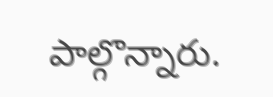పాల్గొన్నారు.